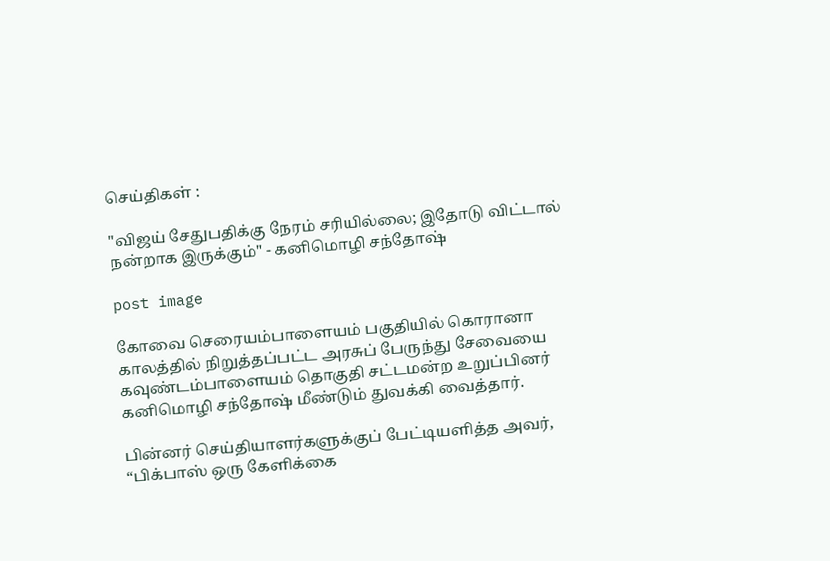செய்திகள் :

"விஜய் சேதுபதிக்கு நேரம் சரியில்லை; இதோடு விட்டால் நன்றாக இருக்கும்" - கனிமொழி சந்தோஷ்

post image

கோவை செரையம்பாளையம் பகுதியில் கொரானா காலத்தில் நிறுத்தப்பட்ட அரசுப் பேருந்து சேவையை கவுண்டம்பாளையம் தொகுதி சட்டமன்ற உறுப்பினர் கனிமொழி சந்தோஷ் மீண்டும் துவக்கி வைத்தார்.

பின்னர் செய்தியாளர்களுக்குப் பேட்டியளித்த அவர், “பிக்பாஸ் ஒரு கேளிக்கை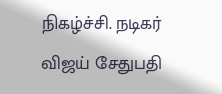நிகழ்ச்சி. நடிகர் விஜய் சேதுபதி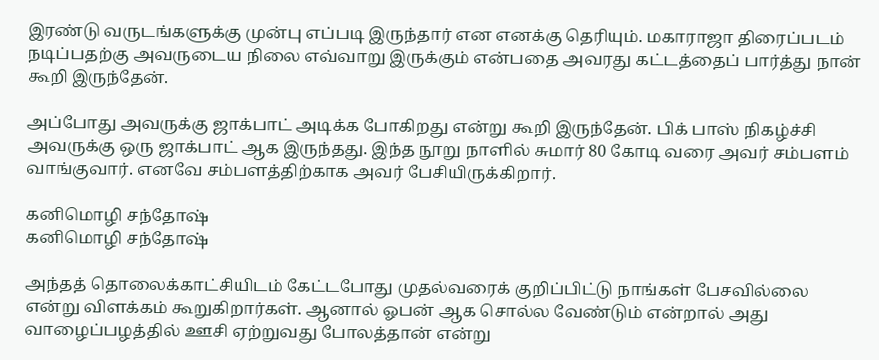இரண்டு வருடங்களுக்கு முன்பு எப்படி இருந்தார் என எனக்கு தெரியும். மகாராஜா திரைப்படம் நடிப்பதற்கு அவருடைய நிலை எவ்வாறு இருக்கும் என்பதை அவரது கட்டத்தைப் பார்த்து நான் கூறி இருந்தேன்.

அப்போது அவருக்கு ஜாக்பாட் அடிக்க போகிறது என்று கூறி இருந்தேன். பிக் பாஸ் நிகழ்ச்சி அவருக்கு ஒரு ஜாக்பாட் ஆக இருந்தது. இந்த நூறு நாளில் சுமார் 80 கோடி வரை அவர் சம்பளம் வாங்குவார். எனவே சம்பளத்திற்காக அவர் பேசியிருக்கிறார்.

கனிமொழி சந்தோஷ்
கனிமொழி சந்தோஷ்

அந்தத் தொலைக்காட்சியிடம் கேட்டபோது முதல்வரைக் குறிப்பிட்டு நாங்கள் பேசவில்லை என்று விளக்கம் கூறுகிறார்கள். ஆனால் ஓபன் ஆக சொல்ல வேண்டும் என்றால் அது வாழைப்பழத்தில் ஊசி ஏற்றுவது போலத்தான் என்று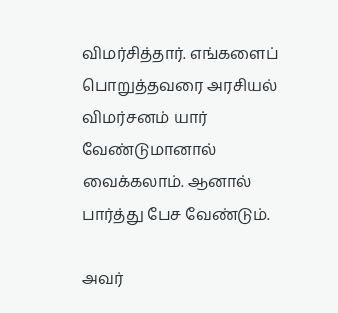விமர்சித்தார். எங்களைப் பொறுத்தவரை அரசியல் விமர்சனம் யார் வேண்டுமானால் வைக்கலாம். ஆனால் பார்த்து பேச வேண்டும்.

அவர்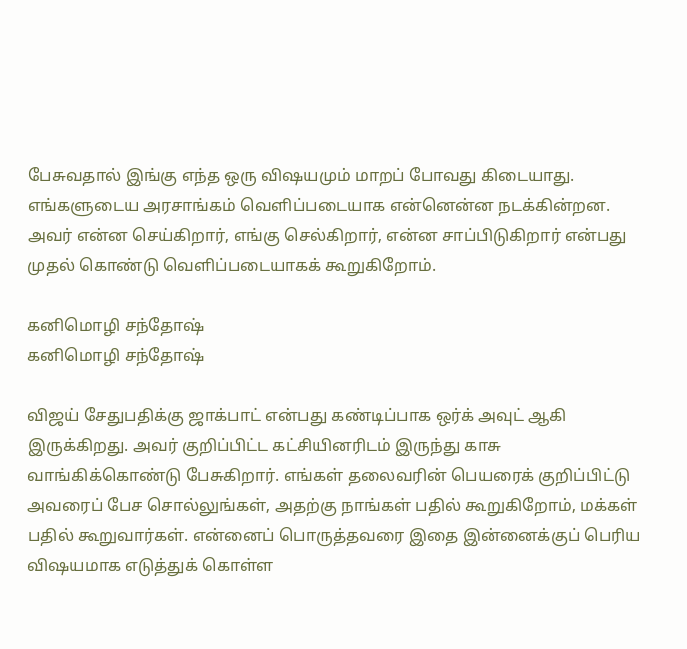பேசுவதால் இங்கு எந்த ஒரு விஷயமும் மாறப் போவது கிடையாது. எங்களுடைய அரசாங்கம் வெளிப்படையாக என்னென்ன நடக்கின்றன. அவர் என்ன செய்கிறார், எங்கு செல்கிறார், என்ன சாப்பிடுகிறார் என்பது முதல் கொண்டு வெளிப்படையாகக் கூறுகிறோம்.

கனிமொழி சந்தோஷ்
கனிமொழி சந்தோஷ்

விஜய் சேதுபதிக்கு ஜாக்பாட் என்பது கண்டிப்பாக ஒர்க் அவுட் ஆகி இருக்கிறது. அவர் குறிப்பிட்ட கட்சியினரிடம் இருந்து காசு வாங்கிக்கொண்டு பேசுகிறார். எங்கள் தலைவரின் பெயரைக் குறிப்பிட்டு அவரைப் பேச சொல்லுங்கள், அதற்கு நாங்கள் பதில் கூறுகிறோம், மக்கள் பதில் கூறுவார்கள். என்னைப் பொருத்தவரை இதை இன்னைக்குப் பெரிய விஷயமாக எடுத்துக் கொள்ள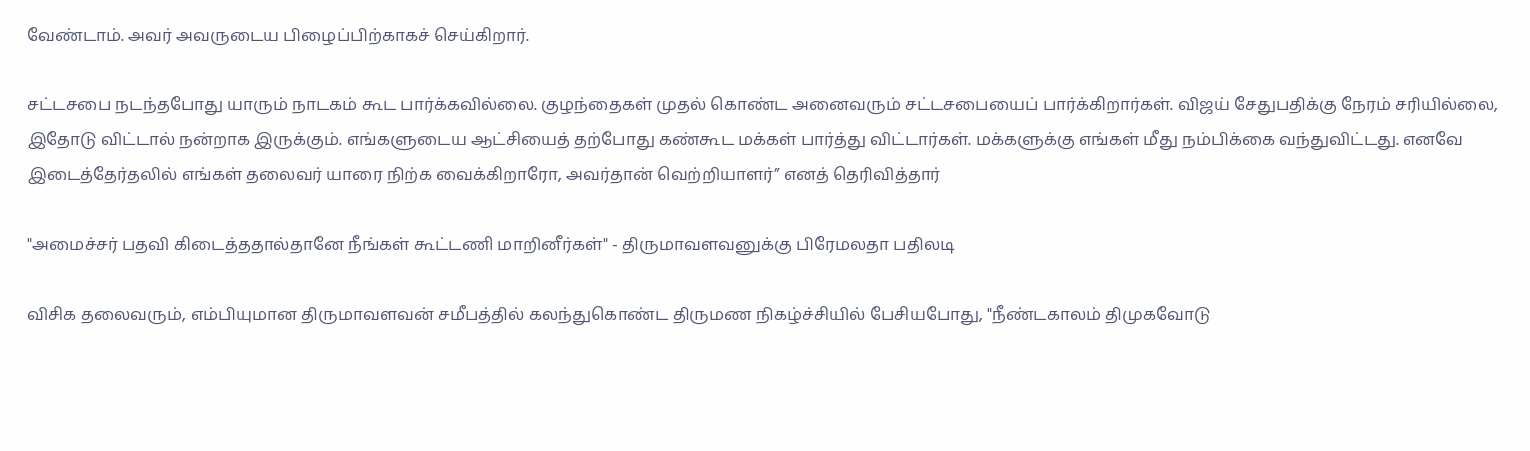வேண்டாம். அவர் அவருடைய பிழைப்பிற்காகச் செய்கிறார்.

சட்டசபை நடந்தபோது யாரும் நாடகம் கூட பார்க்கவில்லை. குழந்தைகள் முதல் கொண்ட அனைவரும் சட்டசபையைப் பார்க்கிறார்கள். விஜய் சேதுபதிக்கு நேரம் சரியில்லை, இதோடு விட்டால் நன்றாக இருக்கும். எங்களுடைய ஆட்சியைத் தற்போது கண்கூட மக்கள் பார்த்து விட்டார்கள். மக்களுக்கு எங்கள் மீது நம்பிக்கை வந்துவிட்டது. எனவே இடைத்தேர்தலில் எங்கள் தலைவர் யாரை நிற்க வைக்கிறாரோ, அவர்தான் வெற்றியாளர்” எனத் தெரிவித்தார்

"அமைச்சர் பதவி கிடைத்ததால்தானே நீங்கள் கூட்டணி மாறினீர்கள்" - திருமாவளவனுக்கு பிரேமலதா பதிலடி

விசிக தலைவரும், எம்பியுமான திருமாவளவன் சமீபத்தில் கலந்துகொண்ட திருமண நிகழ்ச்சியில் பேசியபோது, "நீண்டகாலம் திமுகவோடு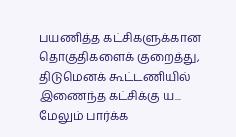பயணித்த கட்சிகளுக்கான தொகுதிகளைக் குறைத்து, திடுமெனக் கூட்டணியில் இணைந்த கட்சிக்கு ய... மேலும் பார்க்க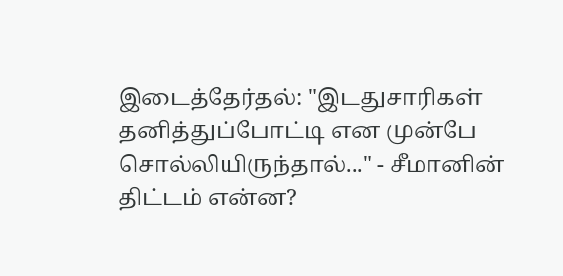இடைத்தேர்தல்: "இடதுசாரிகள் தனித்துப்போட்டி என முன்பே சொல்லியிருந்தால்..." - சீமானின் திட்டம் என்ன?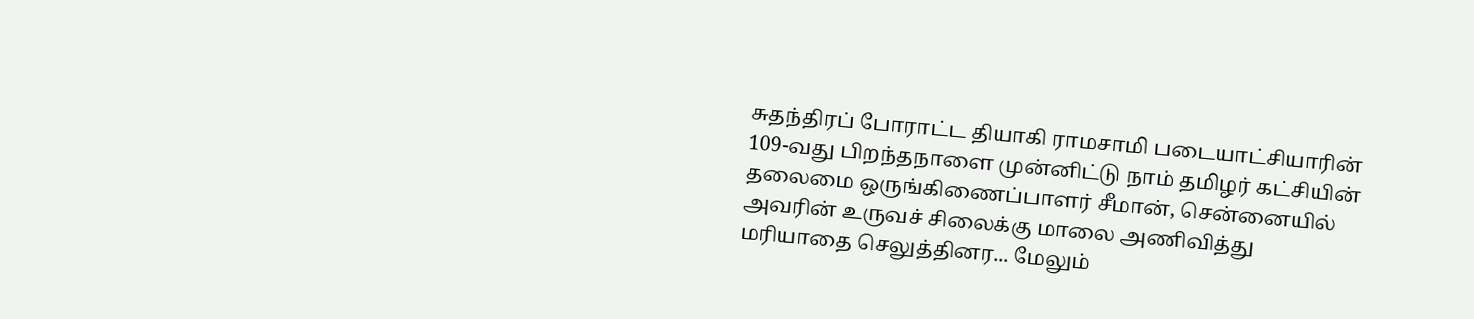சுதந்திரப் போராட்ட தியாகி ராமசாமி படையாட்சியாரின் 109-வது பிறந்தநாளை முன்னிட்டு நாம் தமிழர் கட்சியின் தலைமை ஒருங்கிணைப்பாளர் சீமான், சென்னையில் அவரின் உருவச் சிலைக்கு மாலை அணிவித்து மரியாதை செலுத்தினர... மேலும்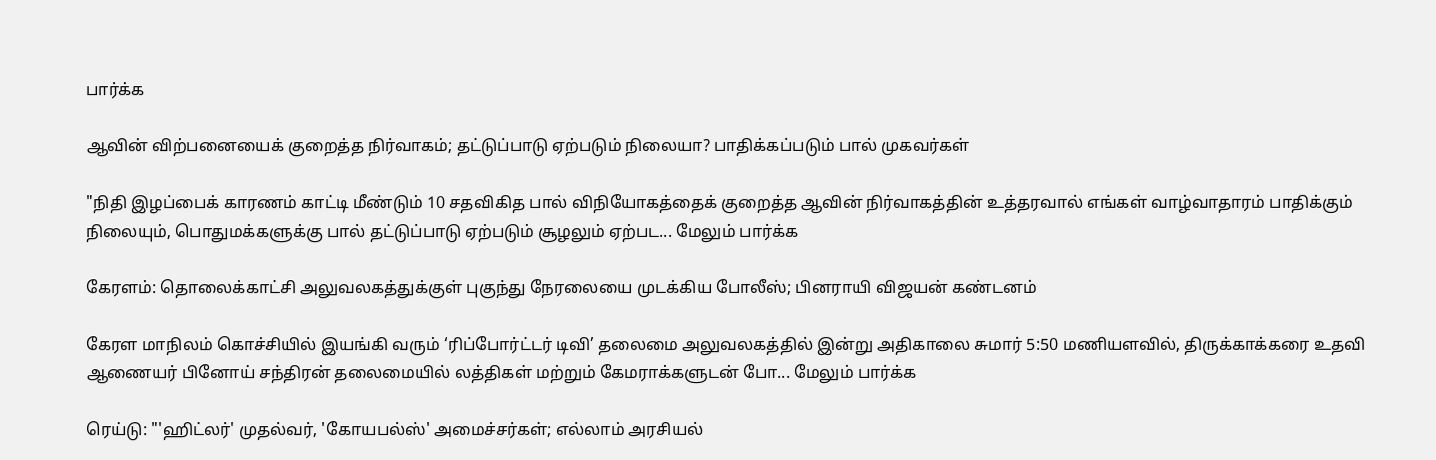பார்க்க

ஆவின் விற்பனையைக் குறைத்த நிர்வாகம்; தட்டுப்பாடு ஏற்படும் நிலையா? பாதிக்கப்படும் பால் முகவர்கள்

"நிதி இழப்பைக் காரணம் காட்டி மீண்டும் 10 சதவிகித பால் விநியோகத்தைக் குறைத்த ஆவின் நிர்வாகத்தின் உத்தரவால் எங்கள் வாழ்வாதாரம் பாதிக்கும் நிலையும், பொதுமக்களுக்கு பால் தட்டுப்பாடு ஏற்படும் சூழலும் ஏற்பட... மேலும் பார்க்க

கேரளம்: தொலைக்காட்சி அலுவலகத்துக்குள் புகுந்து நேரலையை முடக்கிய போலீஸ்; பினராயி விஜயன் கண்டனம்

கேரள மாநிலம் கொச்சியில் இயங்கி வரும் ‘ரிப்போர்ட்டர் டிவி’ தலைமை அலுவலகத்தில் இன்று அதிகாலை சுமார் 5:50 மணியளவில், திருக்காக்கரை உதவி ஆணையர் பினோய் சந்திரன் தலைமையில் லத்திகள் மற்றும் கேமராக்களுடன் போ... மேலும் பார்க்க

ரெய்டு: "'ஹிட்லர்' முதல்வர், 'கோயபல்ஸ்' அமைச்சர்கள்; எல்லாம் அரசியல்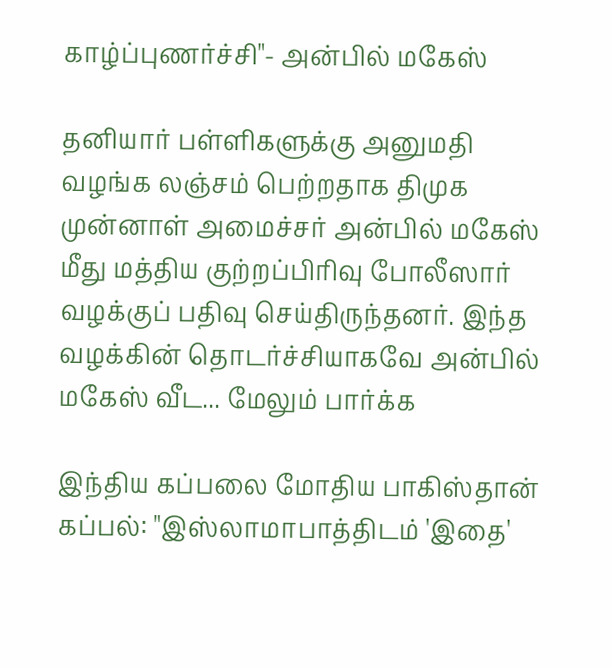காழ்ப்புணர்ச்சி"- அன்பில் மகேஸ்

தனியார் பள்ளிகளுக்கு அனுமதி வழங்க லஞ்சம் பெற்றதாக திமுக முன்னாள் அமைச்சர் அன்பில் மகேஸ் மீது மத்திய குற்றப்பிரிவு போலீஸார் வழக்குப் பதிவு செய்திருந்தனர். இந்த வழக்கின் தொடர்ச்சியாகவே அன்பில் மகேஸ் வீட... மேலும் பார்க்க

இந்திய கப்பலை மோதிய பாகிஸ்தான் கப்பல்: "இஸ்லாமாபாத்திடம் 'இதை'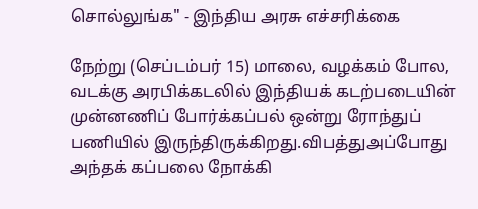சொல்லுங்க" - இந்திய அரசு எச்சரிக்கை

நேற்று (செப்டம்பர் 15) மாலை, வழக்கம் போல, வடக்கு அரபிக்கடலில் இந்தியக் கடற்படையின் முன்னணிப் போர்க்கப்பல் ஒன்று ரோந்துப் பணியில் இருந்திருக்கிறது.விபத்துஅப்போது அந்தக் கப்பலை நோக்கி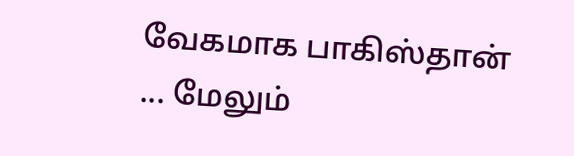வேகமாக பாகிஸ்தான் ... மேலும்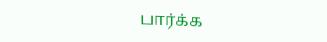பார்க்க